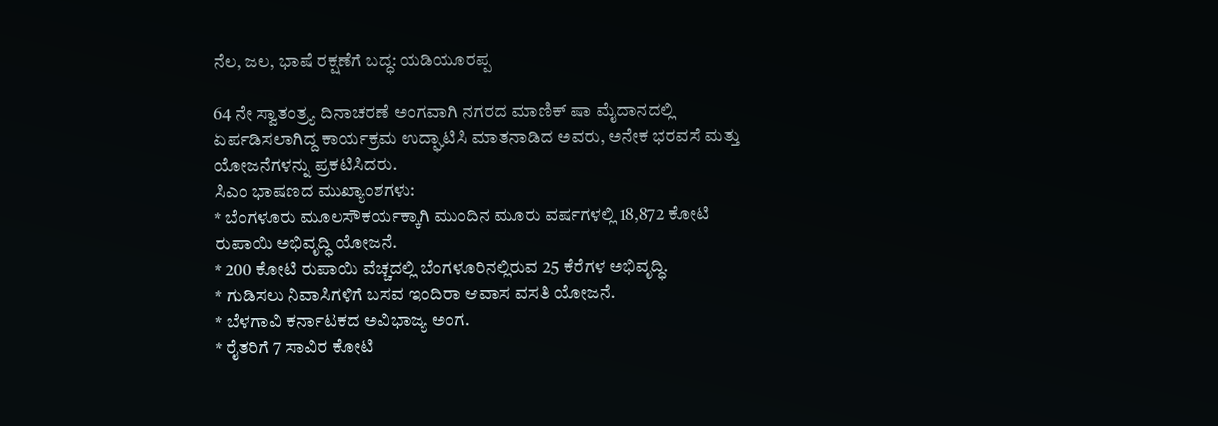ನೆಲ, ಜಲ, ಭಾಷೆ ರಕ್ಷಣೆಗೆ ಬದ್ಧ: ಯಡಿಯೂರಪ್ಪ

64 ನೇ ಸ್ವಾತಂತ್ರ್ಯ ದಿನಾಚರಣೆ ಅಂಗವಾಗಿ ನಗರದ ಮಾಣಿಕ್ ಷಾ ಮೈದಾನದಲ್ಲಿ ಏರ್ಪಡಿಸಲಾಗಿದ್ದ ಕಾರ್ಯಕ್ರಮ ಉದ್ಘಾಟಿಸಿ ಮಾತನಾಡಿದ ಅವರು, ಅನೇಕ ಭರವಸೆ ಮತ್ತು ಯೋಜನೆಗಳನ್ನು ಪ್ರಕಟಿಸಿದರು.
ಸಿಎಂ ಭಾಷಣದ ಮುಖ್ಯಾಂಶಗಳು:
* ಬೆಂಗಳೂರು ಮೂಲಸೌಕರ್ಯಕ್ಕಾಗಿ ಮುಂದಿನ ಮೂರು ವರ್ಷಗಳಲ್ಲಿ 18,872 ಕೋಟಿ ರುಪಾಯಿ ಅಭಿವೃದ್ಧಿ ಯೋಜನೆ.
* 200 ಕೋಟಿ ರುಪಾಯಿ ವೆಚ್ಚದಲ್ಲಿ ಬೆಂಗಳೂರಿನಲ್ಲಿರುವ 25 ಕೆರೆಗಳ ಅಭಿವೃದ್ಧಿ.
* ಗುಡಿಸಲು ನಿವಾಸಿಗಳಿಗೆ ಬಸವ ಇಂದಿರಾ ಆವಾಸ ವಸತಿ ಯೋಜನೆ.
* ಬೆಳಗಾವಿ ಕರ್ನಾಟಕದ ಅವಿಭಾಜ್ಯ ಅಂಗ.
* ರೈತರಿಗೆ 7 ಸಾವಿರ ಕೋಟಿ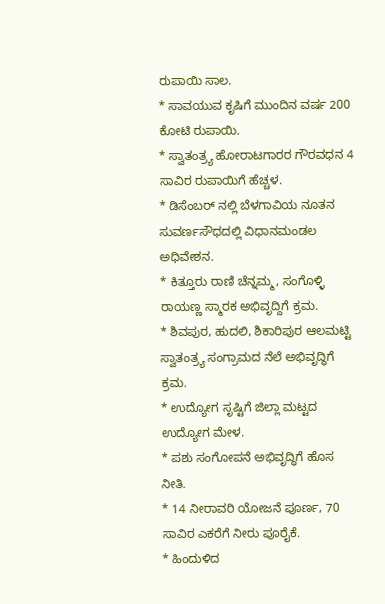ರುಪಾಯಿ ಸಾಲ.
* ಸಾವಯುವ ಕೃಷಿಗೆ ಮುಂದಿನ ವರ್ಷ 200 ಕೋಟಿ ರುಪಾಯಿ.
* ಸ್ವಾತಂತ್ರ್ಯ ಹೋರಾಟಗಾರರ ಗೌರವಧನ 4 ಸಾವಿರ ರುಪಾಯಿಗೆ ಹೆಚ್ಚಳ.
* ಡಿಸೆಂಬರ್ ನಲ್ಲಿ ಬೆಳಗಾವಿಯ ನೂತನ ಸುವರ್ಣಸೌಧದಲ್ಲಿ ವಿಧಾನಮಂಡಲ ಅಧಿವೇಶನ.
* ಕಿತ್ತೂರು ರಾಣಿ ಚೆನ್ನಮ್ಮ, ಸಂಗೊಳ್ಳಿ ರಾಯಣ್ಣ ಸ್ಮಾರಕ ಅಭಿವೃದ್ದಿಗೆ ಕ್ರಮ.
* ಶಿವಪುರ, ಹುದಲಿ, ಶಿಕಾರಿಪುರ ಆಲಮಟ್ಟಿ ಸ್ವಾತಂತ್ರ್ಯ ಸಂಗ್ರಾಮದ ನೆಲೆ ಅಭಿವೃದ್ಧಿಗೆ ಕ್ರಮ.
* ಉದ್ಯೋಗ ಸೃಷ್ಟಿಗೆ ಜಿಲ್ಲಾ ಮಟ್ಟದ ಉದ್ಯೋಗ ಮೇಳ.
* ಪಶು ಸಂಗೋಪನೆ ಅಭಿವೃದ್ಧಿಗೆ ಹೊಸ ನೀತಿ.
* 14 ನೀರಾವರಿ ಯೋಜನೆ ಪೂರ್ಣ, 70 ಸಾವಿರ ಎಕರೆಗೆ ನೀರು ಪೂರೈಕೆ.
* ಹಿಂದುಳಿದ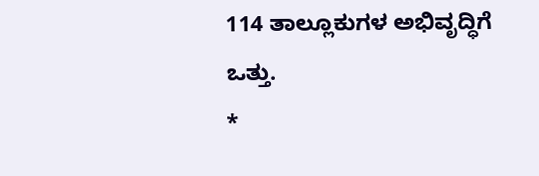114 ತಾಲ್ಲೂಕುಗಳ ಅಭಿವೃದ್ಧಿಗೆ ಒತ್ತು.
*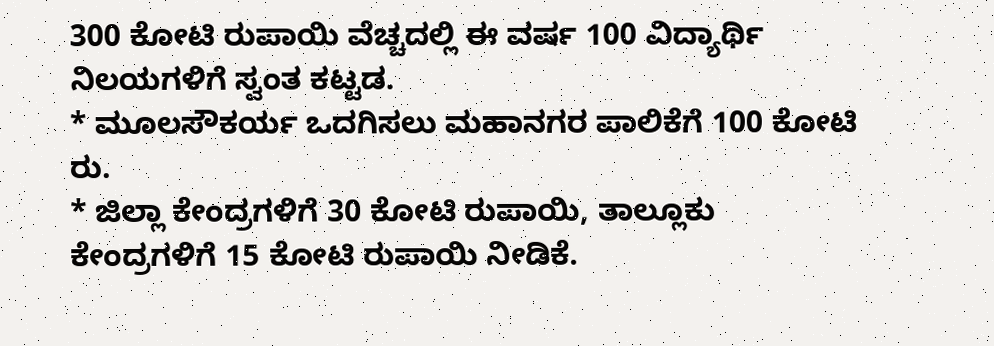300 ಕೋಟಿ ರುಪಾಯಿ ವೆಚ್ಚದಲ್ಲಿ ಈ ವರ್ಷ 100 ವಿದ್ಯಾರ್ಥಿ ನಿಲಯಗಳಿಗೆ ಸ್ವಂತ ಕಟ್ಟಡ.
* ಮೂಲಸೌಕರ್ಯ ಒದಗಿಸಲು ಮಹಾನಗರ ಪಾಲಿಕೆಗೆ 100 ಕೋಟಿ ರು.
* ಜಿಲ್ಲಾ ಕೇಂದ್ರಗಳಿಗೆ 30 ಕೋಟಿ ರುಪಾಯಿ, ತಾಲ್ಲೂಕು ಕೇಂದ್ರಗಳಿಗೆ 15 ಕೋಟಿ ರುಪಾಯಿ ನೀಡಿಕೆ.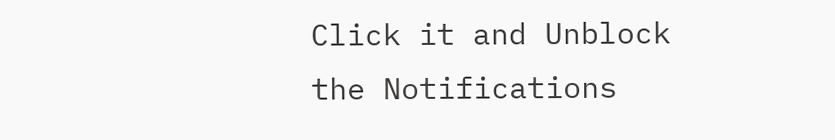Click it and Unblock the Notifications